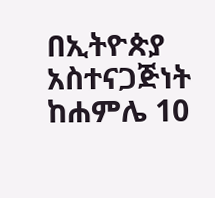በኢትዮጵያ አስተናጋጅነት ከሐምሌ 10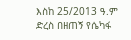እስከ 25/2013 ዓ.ም ድረስ በዘጠኝ የሴካፋ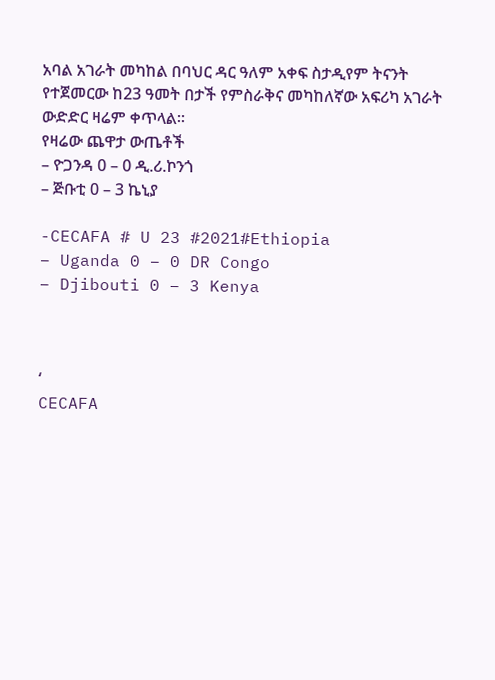አባል አገራት መካከል በባህር ዳር ዓለም አቀፍ ስታዲየም ትናንት የተጀመርው ከ23 ዓመት በታች የምስራቅና መካከለኛው አፍሪካ አገራት ውድድር ዛሬም ቀጥላል።
የዛሬው ጨዋታ ውጤቶች
– ዮጋንዳ 0 – 0 ዲ.ሪ.ኮንጎ
– ጅቡቲ 0 – 3 ኬኒያ

-CECAFA # U 23 #2021#Ethiopia
– Uganda 0 – 0 DR Congo
– Djibouti 0 – 3 Kenya



‘
CECAFA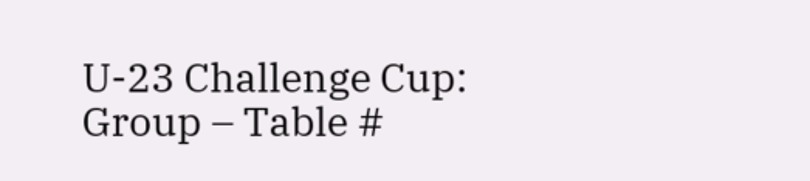U-23 Challenge Cup: Group – Table #